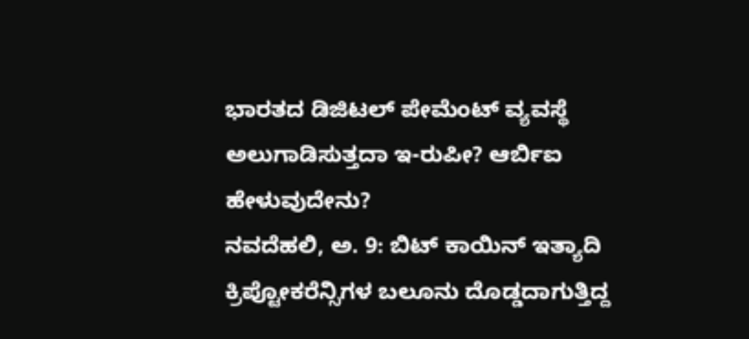ಭಾರತದ ಡಿಜಿಟಲ್ ಪೇಮೆಂಟ್ ವ್ಯವಸ್ಥೆ ಅಲುಗಾಡಿಸುತ್ತದಾ ಇ-ರುಪೀ? ಆರ್ಬಿಐ ಹೇಳುವುದೇನು?
ನವದೆಹಲಿ, ಅ. 9: ಬಿಟ್ ಕಾಯಿನ್ ಇತ್ಯಾದಿ ಕ್ರಿಪ್ಟೋಕರೆನ್ಸಿಗಳ ಬಲೂನು ದೊಡ್ಡದಾಗುತ್ತಿದ್ದ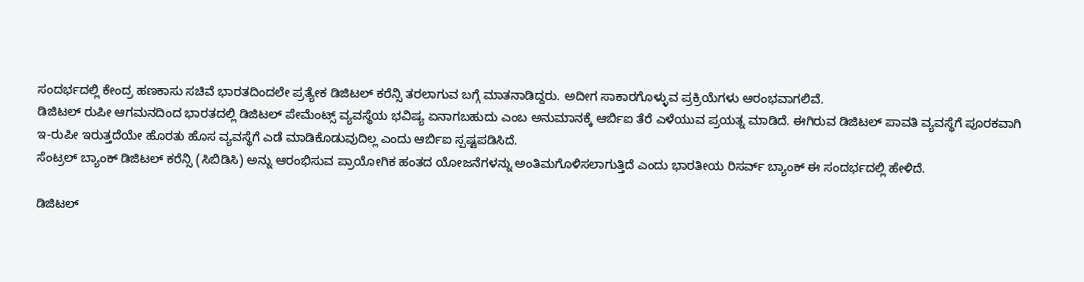ಸಂದರ್ಭದಲ್ಲಿ ಕೇಂದ್ರ ಹಣಕಾಸು ಸಚಿವೆ ಭಾರತದಿಂದಲೇ ಪ್ರತ್ಯೇಕ ಡಿಜಿಟಲ್ ಕರೆನ್ಸಿ ತರಲಾಗುವ ಬಗ್ಗೆ ಮಾತನಾಡಿದ್ದರು. ಅದೀಗ ಸಾಕಾರಗೊಳ್ಳುವ ಪ್ರಕ್ರಿಯೆಗಳು ಆರಂಭವಾಗಲಿವೆ.
ಡಿಜಿಟಲ್ ರುಪೀ ಆಗಮನದಿಂದ ಭಾರತದಲ್ಲಿ ಡಿಜಿಟಲ್ ಪೇಮೆಂಟ್ಸ್ ವ್ಯವಸ್ಥೆಯ ಭವಿಷ್ಯ ಏನಾಗಬಹುದು ಎಂಬ ಅನುಮಾನಕ್ಕೆ ಆರ್ಬಿಐ ತೆರೆ ಎಳೆಯುವ ಪ್ರಯತ್ನ ಮಾಡಿದೆ. ಈಗಿರುವ ಡಿಜಿಟಲ್ ಪಾವತಿ ವ್ಯವಸ್ಥೆಗೆ ಪೂರಕವಾಗಿ ಇ-ರುಪೀ ಇರುತ್ತದೆಯೇ ಹೊರತು ಹೊಸ ವ್ಯವಸ್ಥೆಗೆ ಎಡೆ ಮಾಡಿಕೊಡುವುದಿಲ್ಲ ಎಂದು ಆರ್ಬಿಐ ಸ್ಪಷ್ಟಪಡಿಸಿದೆ.
ಸೆಂಟ್ರಲ್ ಬ್ಯಾಂಕ್ ಡಿಜಿಟಲ್ ಕರೆನ್ಸಿ (ಸಿಬಿಡಿಸಿ) ಅನ್ನು ಆರಂಭಿಸುವ ಪ್ರಾಯೋಗಿಕ ಹಂತದ ಯೋಜನೆಗಳನ್ನು ಅಂತಿಮಗೊಳಿಸಲಾಗುತ್ತಿದೆ ಎಂದು ಭಾರತೀಯ ರಿಸರ್ವ್ ಬ್ಯಾಂಕ್ ಈ ಸಂದರ್ಭದಲ್ಲಿ ಹೇಳಿದೆ.

ಡಿಜಿಟಲ್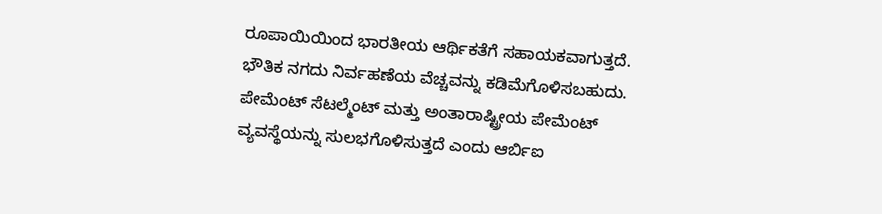ರೂಪಾಯಿಯಿಂದ ಭಾರತೀಯ ಆರ್ಥಿಕತೆಗೆ ಸಹಾಯಕವಾಗುತ್ತದೆ. ಭೌತಿಕ ನಗದು ನಿರ್ವಹಣೆಯ ವೆಚ್ಚವನ್ನು ಕಡಿಮೆಗೊಳಿಸಬಹುದು. ಪೇಮೆಂಟ್ ಸೆಟಲ್ಮೆಂಟ್ ಮತ್ತು ಅಂತಾರಾಷ್ಟ್ರೀಯ ಪೇಮೆಂಟ್ ವ್ಯವಸ್ಥೆಯನ್ನು ಸುಲಭಗೊಳಿಸುತ್ತದೆ ಎಂದು ಆರ್ಬಿಐ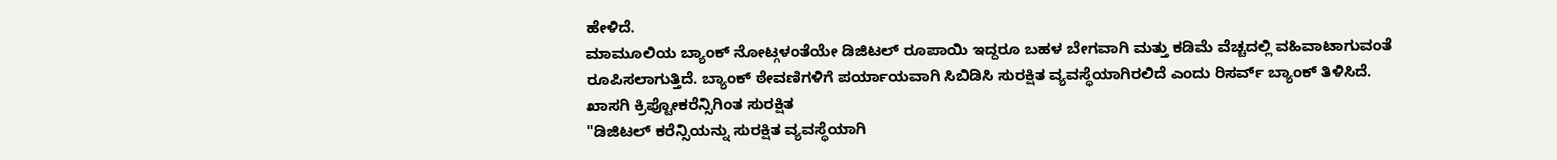ಹೇಳಿದೆ.
ಮಾಮೂಲಿಯ ಬ್ಯಾಂಕ್ ನೋಟ್ಗಳಂತೆಯೇ ಡಿಜಿಟಲ್ ರೂಪಾಯಿ ಇದ್ದರೂ ಬಹಳ ಬೇಗವಾಗಿ ಮತ್ತು ಕಡಿಮೆ ವೆಚ್ಚದಲ್ಲಿ ವಹಿವಾಟಾಗುವಂತೆ ರೂಪಿಸಲಾಗುತ್ತಿದೆ. ಬ್ಯಾಂಕ್ ಠೇವಣಿಗಳಿಗೆ ಪರ್ಯಾಯವಾಗಿ ಸಿಬಿಡಿಸಿ ಸುರಕ್ಷಿತ ವ್ಯವಸ್ಥೆಯಾಗಿರಲಿದೆ ಎಂದು ರಿಸರ್ವ್ ಬ್ಯಾಂಕ್ ತಿಳಿಸಿದೆ.
ಖಾಸಗಿ ಕ್ರಿಪ್ಟೋಕರೆನ್ಸಿಗಿಂತ ಸುರಕ್ಷಿತ
"ಡಿಜಿಟಲ್ ಕರೆನ್ಸಿಯನ್ನು ಸುರಕ್ಷಿತ ವ್ಯವಸ್ಥೆಯಾಗಿ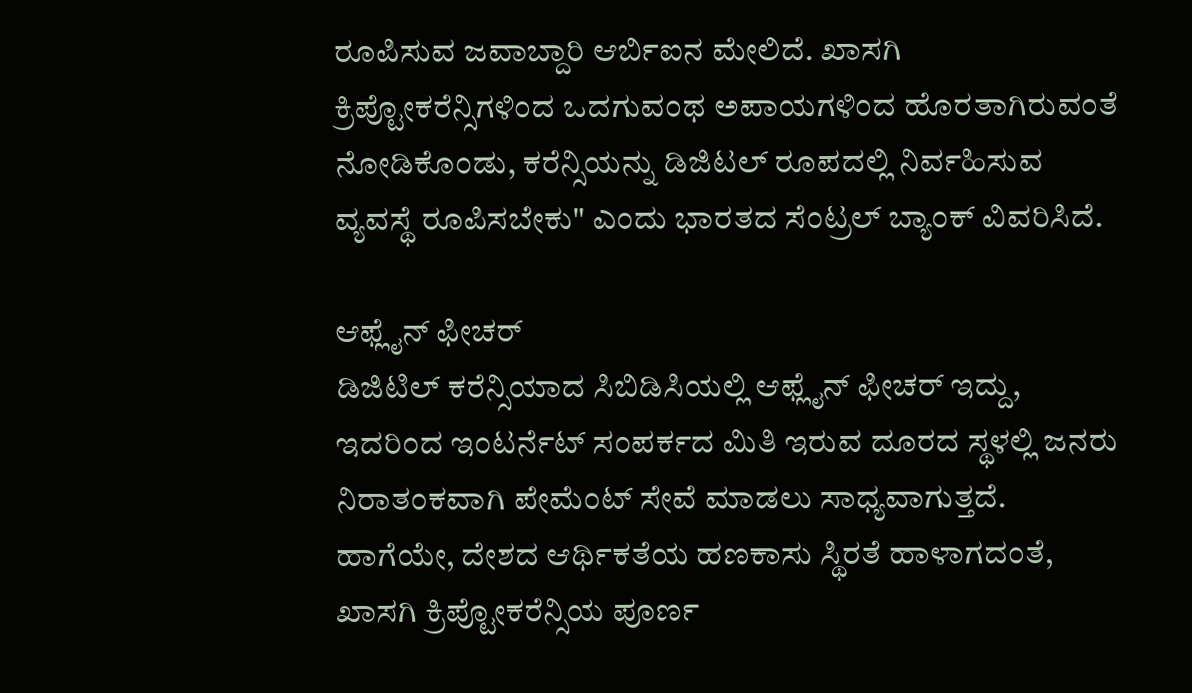ರೂಪಿಸುವ ಜವಾಬ್ದಾರಿ ಆರ್ಬಿಐನ ಮೇಲಿದೆ. ಖಾಸಗಿ ಕ್ರಿಪ್ಟೋಕರೆನ್ಸಿಗಳಿಂದ ಒದಗುವಂಥ ಅಪಾಯಗಳಿಂದ ಹೊರತಾಗಿರುವಂತೆ ನೋಡಿಕೊಂಡು, ಕರೆನ್ಸಿಯನ್ನು ಡಿಜಿಟಲ್ ರೂಪದಲ್ಲಿ ನಿರ್ವಹಿಸುವ ವ್ಯವಸ್ಥೆ ರೂಪಿಸಬೇಕು" ಎಂದು ಭಾರತದ ಸೆಂಟ್ರಲ್ ಬ್ಯಾಂಕ್ ವಿವರಿಸಿದೆ.

ಆಫ್ಲೈನ್ ಫೀಚರ್
ಡಿಜಿಟಿಲ್ ಕರೆನ್ಸಿಯಾದ ಸಿಬಿಡಿಸಿಯಲ್ಲಿ ಆಫ್ಲೈನ್ ಫೀಚರ್ ಇದ್ದು, ಇದರಿಂದ ಇಂಟರ್ನೆಟ್ ಸಂಪರ್ಕದ ಮಿತಿ ಇರುವ ದೂರದ ಸ್ಥಳಲ್ಲಿ ಜನರು ನಿರಾತಂಕವಾಗಿ ಪೇಮೆಂಟ್ ಸೇವೆ ಮಾಡಲು ಸಾಧ್ಯವಾಗುತ್ತದೆ. ಹಾಗೆಯೇ, ದೇಶದ ಆರ್ಥಿಕತೆಯ ಹಣಕಾಸು ಸ್ಥಿರತೆ ಹಾಳಾಗದಂತೆ, ಖಾಸಗಿ ಕ್ರಿಪ್ಟೋಕರೆನ್ಸಿಯ ಪೂರ್ಣ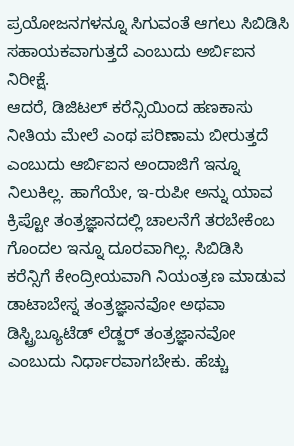ಪ್ರಯೋಜನಗಳನ್ನೂ ಸಿಗುವಂತೆ ಆಗಲು ಸಿಬಿಡಿಸಿ ಸಹಾಯಕವಾಗುತ್ತದೆ ಎಂಬುದು ಅರ್ಬಿಐನ ನಿರೀಕ್ಷೆ.
ಆದರೆ, ಡಿಜಿಟಲ್ ಕರೆನ್ಸಿಯಿಂದ ಹಣಕಾಸು ನೀತಿಯ ಮೇಲೆ ಎಂಥ ಪರಿಣಾಮ ಬೀರುತ್ತದೆ ಎಂಬುದು ಆರ್ಬಿಐನ ಅಂದಾಜಿಗೆ ಇನ್ನೂ ನಿಲುಕಿಲ್ಲ. ಹಾಗೆಯೇ, ಇ-ರುಪೀ ಅನ್ನು ಯಾವ ಕ್ರಿಪ್ಟೋ ತಂತ್ರಜ್ಞಾನದಲ್ಲಿ ಚಾಲನೆಗೆ ತರಬೇಕೆಂಬ ಗೊಂದಲ ಇನ್ನೂ ದೂರವಾಗಿಲ್ಲ. ಸಿಬಿಡಿಸಿ ಕರೆನ್ಸಿಗೆ ಕೇಂದ್ರೀಯವಾಗಿ ನಿಯಂತ್ರಣ ಮಾಡುವ ಡಾಟಾಬೇಸ್ನ ತಂತ್ರಜ್ಞಾನವೋ ಅಥವಾ ಡಿಸ್ಟ್ರಿಬ್ಯೂಟೆಡ್ ಲೆಡ್ಜರ್ ತಂತ್ರಜ್ಞಾನವೋ ಎಂಬುದು ನಿರ್ಧಾರವಾಗಬೇಕು. ಹೆಚ್ಚು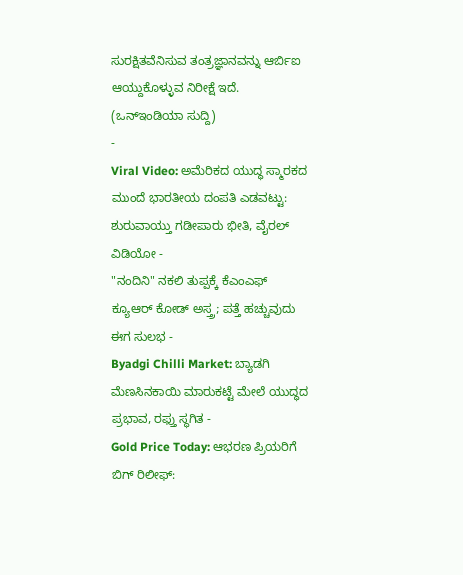ಸುರಕ್ಷಿತವೆನಿಸುವ ತಂತ್ರಜ್ಞಾನವನ್ನು ಆರ್ಬಿಐ ಆಯ್ದುಕೊಳ್ಳುವ ನಿರೀಕ್ಷೆ ಇದೆ.
(ಒನ್ಇಂಡಿಯಾ ಸುದ್ದಿ)
-
Viral Video: ಅಮೆರಿಕದ ಯುದ್ಧ ಸ್ಮಾರಕದ ಮುಂದೆ ಭಾರತೀಯ ದಂಪತಿ ಎಡವಟ್ಟು: ಶುರುವಾಯ್ತು ಗಡೀಪಾರು ಭೀತಿ, ವೈರಲ್ ವಿಡಿಯೋ -
"ನಂದಿನಿ" ನಕಲಿ ತುಪ್ಪಕ್ಕೆ ಕೆಎಂಎಫ್ ಕ್ಯೂಆರ್ ಕೋಡ್ ಅಸ್ತ್ರ; ಪತ್ತೆ ಹಚ್ಚುವುದು ಈಗ ಸುಲಭ -
Byadgi Chilli Market: ಬ್ಯಾಡಗಿ ಮೆಣಸಿನಕಾಯಿ ಮಾರುಕಟ್ಟೆ ಮೇಲೆ ಯುದ್ಧದ ಪ್ರಭಾವ, ರಫ್ತು ಸ್ಥಗಿತ -
Gold Price Today: ಆಭರಣ ಪ್ರಿಯರಿಗೆ ಬಿಗ್ ರಿಲೀಫ್: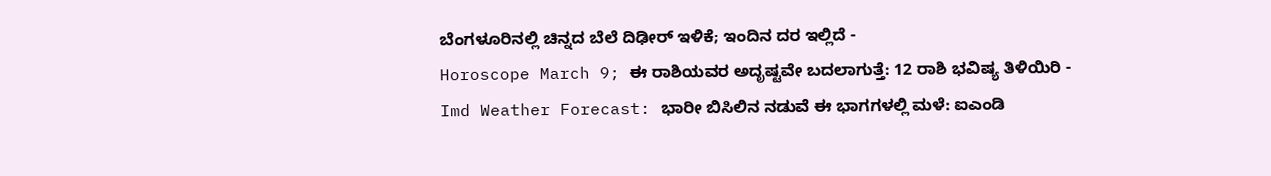ಬೆಂಗಳೂರಿನಲ್ಲಿ ಚಿನ್ನದ ಬೆಲೆ ದಿಢೀರ್ ಇಳಿಕೆ; ಇಂದಿನ ದರ ಇಲ್ಲಿದೆ -
Horoscope March 9; ಈ ರಾಶಿಯವರ ಅದೃಷ್ಟವೇ ಬದಲಾಗುತ್ತೆ: 12 ರಾಶಿ ಭವಿಷ್ಯ ತಿಳಿಯಿರಿ -
Imd Weather Forecast: ಭಾರೀ ಬಿಸಿಲಿನ ನಡುವೆ ಈ ಭಾಗಗಳಲ್ಲಿ ಮಳೆ: ಐಎಂಡಿ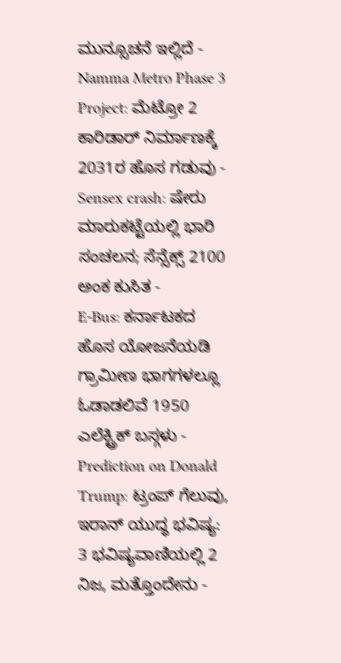ಮುನ್ಸೂಚನೆ ಇಲ್ಲಿದೆ -
Namma Metro Phase 3 Project: ಮೆಟ್ರೋ 2 ಕಾರಿಡಾರ್ ನಿರ್ಮಾಣಕ್ಕೆ 2031ರ ಹೊಸ ಗಡುವು -
Sensex crash: ಷೇರು ಮಾರುಕಟ್ಟೆಯಲ್ಲಿ ಭಾರಿ ಸಂಚಲನ; ಸೆನ್ಸೆಕ್ಸ್ 2100 ಅಂಕ ಕುಸಿತ -
E-Bus: ಕರ್ನಾಟಕದ ಹೊಸ ಯೋಜನೆಯಡಿ ಗ್ರಾಮೀಣ ಭಾಗಗಳಲ್ಲೂ ಓಡಾಡಲಿವೆ 1950 ಎಲೆಕ್ಟ್ರಿಕ್ ಬಸ್ಗಳು -
Prediction on Donald Trump: ಟ್ರಂಪ್ ಗೆಲುವು, ಇರಾನ್ ಯುದ್ಧ ಭವಿಷ್ಯ: 3 ಭವಿಷ್ಯವಾಣಿಯಲ್ಲಿ 2 ನಿಜ, ಮತ್ತೊಂದೇನು -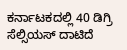ಕರ್ನಾಟಕದಲ್ಲಿ 40 ಡಿಗ್ರಿ ಸೆಲ್ಸಿಯಸ್ ದಾಟಿದೆ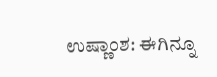ಉಷ್ಣಾಂಶ: ಈಗಿನ್ನೂ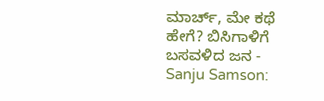ಮಾರ್ಚ್, ಮೇ ಕಥೆ ಹೇಗೆ? ಬಿಸಿಗಾಳಿಗೆ ಬಸವಳಿದ ಜನ -
Sanju Samson: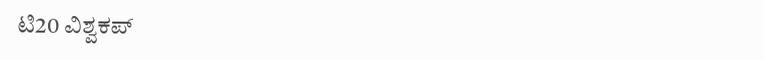ಟಿ20 ವಿಶ್ವಕಪ್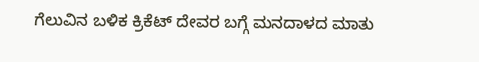ಗೆಲುವಿನ ಬಳಿಕ ಕ್ರಿಕೆಟ್ ದೇವರ ಬಗ್ಗೆ ಮನದಾಳದ ಮಾತು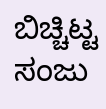ಬಿಚ್ಚಿಟ್ಟ ಸಂಜು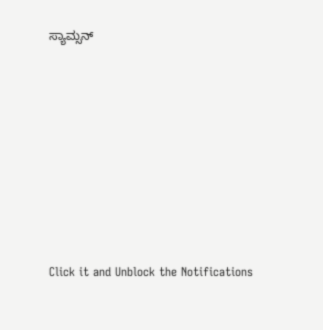ಸ್ಯಾಮ್ಸನ್












Click it and Unblock the Notifications